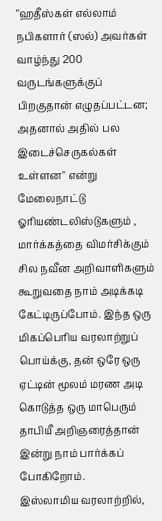"ஹதீஸ்கள் எல்லாம் நபிகளார் (ஸல்) அவர்கள் வாழ்ந்து 200 வருடங்களுக்குப் பிறகுதான் எழுதப்பட்டன; அதனால் அதில் பல இடைச்செருகல்கள் உள்ளன" என்று மேலைநாட்டு ஓரியண்டலிஸ்டுகளும் , மார்க்கத்தை விமர்சிக்கும் சில நவீன அறிவாளிகளும் கூறுவதை நாம் அடிக்கடி கேட்டிருப்போம். இந்த ஒரு மிகப்பெரிய வரலாற்றுப் பொய்க்கு, தன் ஒரே ஒரு ஏட்டின் மூலம் மரண அடி கொடுத்த ஒரு மாபெரும் தாபியீ அறிஞரைத்தான் இன்று நாம் பார்க்கப் போகிறோம்.
இஸ்லாமிய வரலாற்றில்,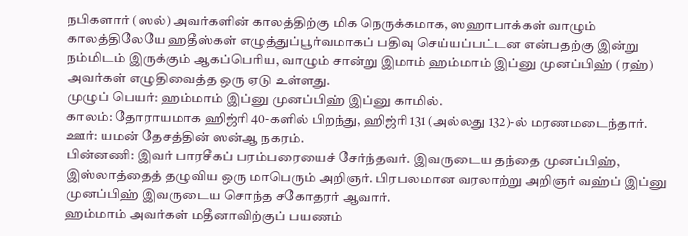நபிகளார் (ஸல்) அவர்களின் காலத்திற்கு மிக நெருக்கமாக, ஸஹாபாக்கள் வாழும் காலத்திலேயே ஹதீஸ்கள் எழுத்துப்பூர்வமாகப் பதிவு செய்யப்பட்டன என்பதற்கு இன்று நம்மிடம் இருக்கும் ஆகப்பெரிய, வாழும் சான்று இமாம் ஹம்மாம் இப்னு முனப்பிஹ் (ரஹ்) அவர்கள் எழுதிவைத்த ஒரு ஏடு உள்ளது.
முழுப் பெயர்: ஹம்மாம் இப்னு முனப்பிஹ் இப்னு காமில்.
காலம்: தோராயமாக ஹிஜ்ரி 40-களில் பிறந்து, ஹிஜ்ரி 131 (அல்லது 132)-ல் மரணமடைந்தார்.
ஊர்: யமன் தேசத்தின் ஸன்ஆ நகரம்.
பின்னணி: இவர் பாரசீகப் பரம்பரையைச் சேர்ந்தவர். இவருடைய தந்தை முனப்பிஹ், இஸ்லாத்தைத் தழுவிய ஒரு மாபெரும் அறிஞர். பிரபலமான வரலாற்று அறிஞர் வஹ்ப் இப்னு முனப்பிஹ் இவருடைய சொந்த சகோதரர் ஆவார்.
ஹம்மாம் அவர்கள் மதீனாவிற்குப் பயணம்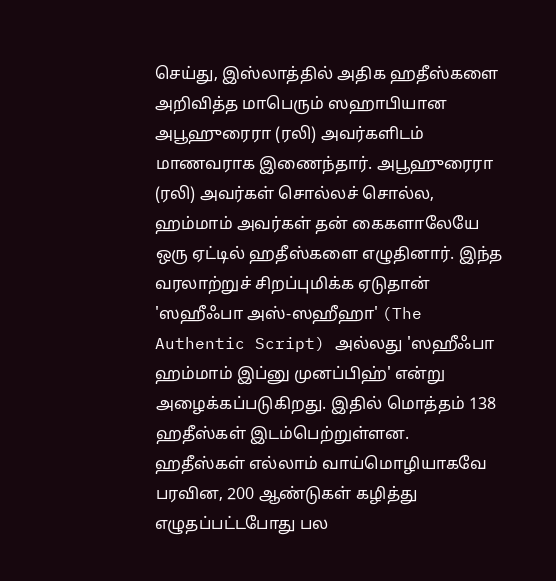செய்து, இஸ்லாத்தில் அதிக ஹதீஸ்களை அறிவித்த மாபெரும் ஸஹாபியான அபூஹுரைரா (ரலி) அவர்களிடம் மாணவராக இணைந்தார். அபூஹுரைரா (ரலி) அவர்கள் சொல்லச் சொல்ல, ஹம்மாம் அவர்கள் தன் கைகளாலேயே ஒரு ஏட்டில் ஹதீஸ்களை எழுதினார். இந்த வரலாற்றுச் சிறப்புமிக்க ஏடுதான் 'ஸஹீஃபா அஸ்-ஸஹீஹா' (The Authentic Script) அல்லது 'ஸஹீஃபா ஹம்மாம் இப்னு முனப்பிஹ்' என்று அழைக்கப்படுகிறது. இதில் மொத்தம் 138 ஹதீஸ்கள் இடம்பெற்றுள்ளன.
ஹதீஸ்கள் எல்லாம் வாய்மொழியாகவே பரவின, 200 ஆண்டுகள் கழித்து எழுதப்பட்டபோது பல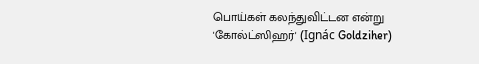பொய்கள் கலந்துவிட்டன என்று 'கோல்ட்ஸிஹர்' (Ignác Goldziher)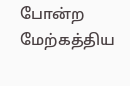போன்ற மேற்கத்திய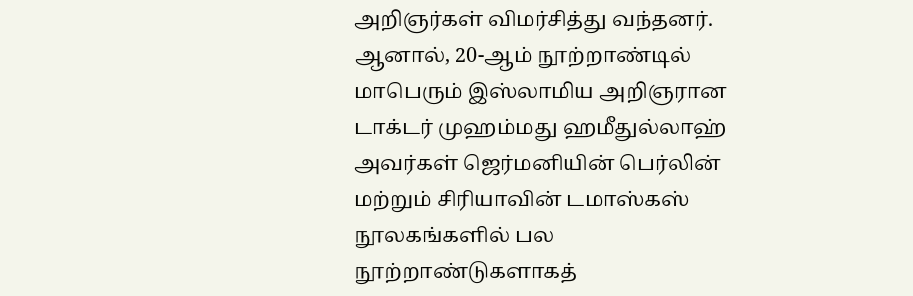அறிஞர்கள் விமர்சித்து வந்தனர். ஆனால், 20-ஆம் நூற்றாண்டில் மாபெரும் இஸ்லாமிய அறிஞரான டாக்டர் முஹம்மது ஹமீதுல்லாஹ் அவர்கள் ஜெர்மனியின் பெர்லின் மற்றும் சிரியாவின் டமாஸ்கஸ் நூலகங்களில் பல நூற்றாண்டுகளாகத்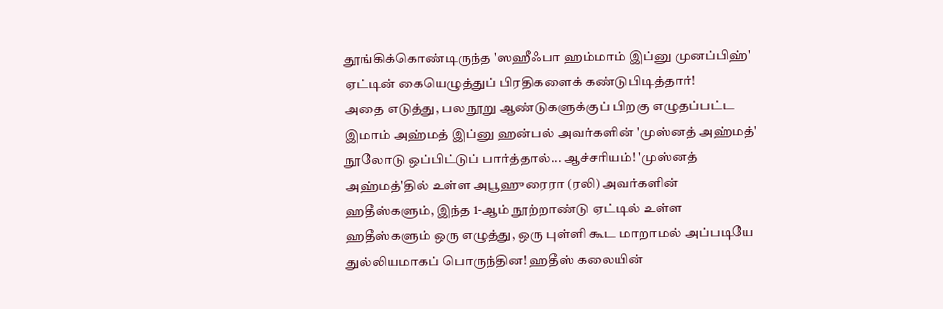தூங்கிக்கொண்டிருந்த 'ஸஹீஃபா ஹம்மாம் இப்னு முனப்பிஹ்' ஏட்டின் கையெழுத்துப் பிரதிகளைக் கண்டுபிடித்தார்!
அதை எடுத்து, பல நூறு ஆண்டுகளுக்குப் பிறகு எழுதப்பட்ட இமாம் அஹ்மத் இப்னு ஹன்பல் அவர்களின் 'முஸ்னத் அஹ்மத்' நூலோடு ஒப்பிட்டுப் பார்த்தால்... ஆச்சரியம்! 'முஸ்னத் அஹ்மத்'தில் உள்ள அபூஹுரைரா (ரலி) அவர்களின் ஹதீஸ்களும், இந்த 1-ஆம் நூற்றாண்டு ஏட்டில் உள்ள ஹதீஸ்களும் ஒரு எழுத்து, ஒரு புள்ளி கூட மாறாமல் அப்படியே துல்லியமாகப் பொருந்தின! ஹதீஸ் கலையின்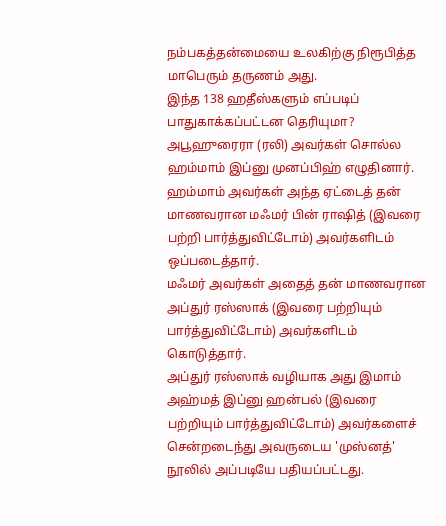நம்பகத்தன்மையை உலகிற்கு நிரூபித்த மாபெரும் தருணம் அது.
இந்த 138 ஹதீஸ்களும் எப்படிப் பாதுகாக்கப்பட்டன தெரியுமா?
அபூஹுரைரா (ரலி) அவர்கள் சொல்ல ஹம்மாம் இப்னு முனப்பிஹ் எழுதினார்.
ஹம்மாம் அவர்கள் அந்த ஏட்டைத் தன் மாணவரான மஃமர் பின் ராஷித் (இவரை பற்றி பார்த்துவிட்டோம்) அவர்களிடம் ஒப்படைத்தார்.
மஃமர் அவர்கள் அதைத் தன் மாணவரான அப்துர் ரஸ்ஸாக் (இவரை பற்றியும் பார்த்துவிட்டோம்) அவர்களிடம் கொடுத்தார்.
அப்துர் ரஸ்ஸாக் வழியாக அது இமாம் அஹ்மத் இப்னு ஹன்பல் (இவரை பற்றியும் பார்த்துவிட்டோம்) அவர்களைச் சென்றடைந்து அவருடைய 'முஸ்னத்' நூலில் அப்படியே பதியப்பட்டது.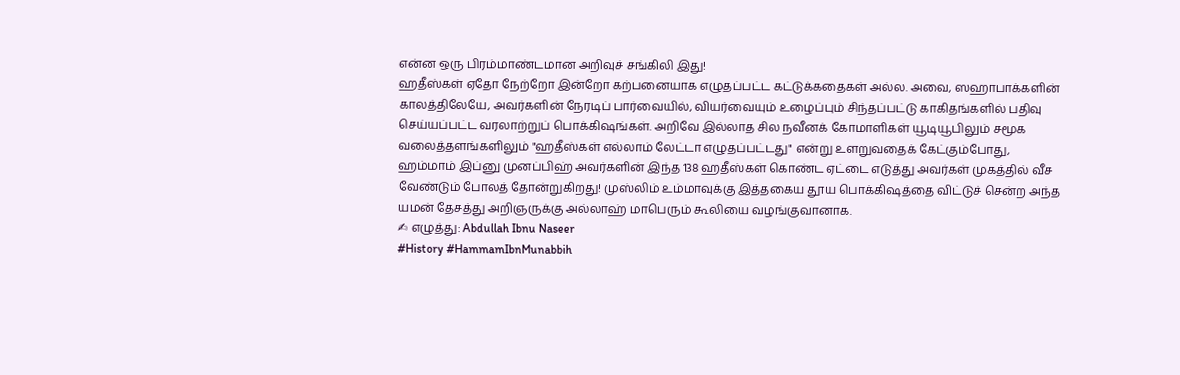என்ன ஒரு பிரம்மாண்டமான அறிவுச் சங்கிலி இது!
ஹதீஸ்கள் ஏதோ நேற்றோ இன்றோ கற்பனையாக எழுதப்பட்ட கட்டுக்கதைகள் அல்ல. அவை, ஸஹாபாக்களின் காலத்திலேயே, அவர்களின் நேரடிப் பார்வையில், வியர்வையும் உழைப்பும் சிந்தப்பட்டு காகிதங்களில் பதிவு செய்யப்பட்ட வரலாற்றுப் பொக்கிஷங்கள். அறிவே இல்லாத சில நவீனக் கோமாளிகள் யூடியூபிலும் சமூக வலைத்தளங்களிலும் "ஹதீஸ்கள் எல்லாம் லேட்டா எழுதப்பட்டது" என்று உளறுவதைக் கேட்கும்போது, ஹம்மாம் இப்னு முனப்பிஹ் அவர்களின் இந்த 138 ஹதீஸ்கள் கொண்ட ஏட்டை எடுத்து அவர்கள் முகத்தில் வீச வேண்டும் போலத் தோன்றுகிறது! முஸ்லிம் உம்மாவுக்கு இத்தகைய தூய பொக்கிஷத்தை விட்டுச் சென்ற அந்த யமன் தேசத்து அறிஞருக்கு அல்லாஹ் மாபெரும் கூலியை வழங்குவானாக.
✍ எழுத்து: Abdullah Ibnu Naseer
#History #HammamIbnMunabbih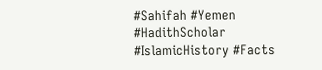#Sahifah #Yemen #HadithScholar #IslamicHistory #Facts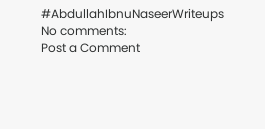#AbdullahIbnuNaseerWriteups
No comments:
Post a Comment